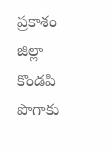ప్రకాశం జిల్లా కొండపి పొగాకు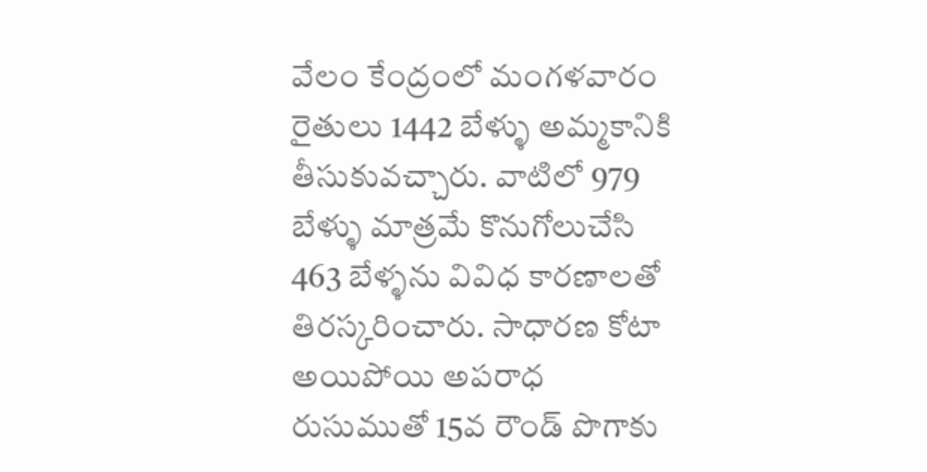వేలం కేంద్రంలో మంగళవారం రైతులు 1442 బేళ్ళు అమ్మకానికి తీసుకువచ్చారు. వాటిలో 979 బేళ్ళు మాత్రమే కొనుగోలుచేసి 463 బేళ్ళను వివిధ కారణాలతో తిరస్కరించారు. సాధారణ కోటా అయిపోయి అపరాధ రుసుముతో 15వ రౌండ్ పొగాకు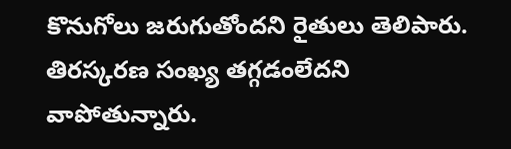కొనుగోలు జరుగుతోందని రైతులు తెలిపారు. తిరస్కరణ సంఖ్య తగ్గడంలేదని వాపోతున్నారు.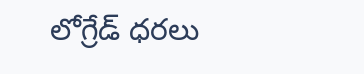లోగ్రేడ్ ధరలు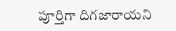పూర్తిగా దిగజారాయని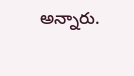అన్నారు.